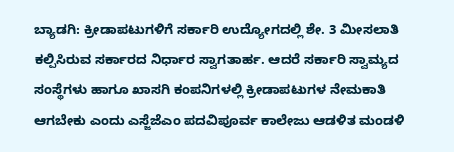ಬ್ಯಾಡಗಿ: ಕ್ರೀಡಾಪಟುಗಳಿಗೆ ಸರ್ಕಾರಿ ಉದ್ಯೋಗದಲ್ಲಿ ಶೇ. 3 ಮೀಸಲಾತಿ ಕಲ್ಪಿಸಿರುವ ಸರ್ಕಾರದ ನಿರ್ಧಾರ ಸ್ವಾಗತಾರ್ಹ. ಆದರೆ ಸರ್ಕಾರಿ ಸ್ವಾಮ್ಯದ ಸಂಸ್ಥೆಗಳು ಹಾಗೂ ಖಾಸಗಿ ಕಂಪನಿಗಳಲ್ಲಿ ಕ್ರೀಡಾಪಟುಗಳ ನೇಮಕಾತಿ ಆಗಬೇಕು ಎಂದು ಎಸ್ಜೆಜೆಎಂ ಪದವಿಪೂರ್ವ ಕಾಲೇಜು ಆಡಳಿತ ಮಂಡಳಿ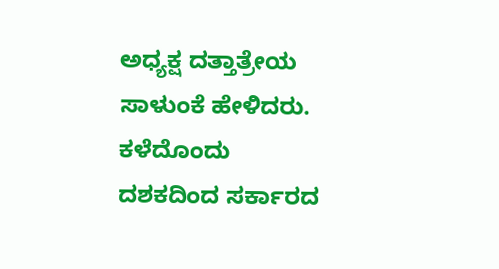ಅಧ್ಯಕ್ಷ ದತ್ತಾತ್ರೇಯ ಸಾಳುಂಕೆ ಹೇಳಿದರು.
ಕಳೆದೊಂದು ದಶಕದಿಂದ ಸರ್ಕಾರದ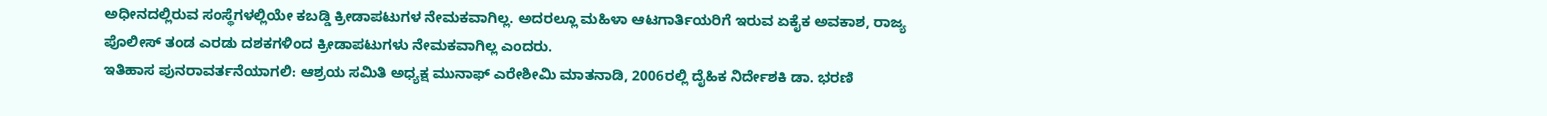ಅಧೀನದಲ್ಲಿರುವ ಸಂಸ್ಥೆಗಳಲ್ಲಿಯೇ ಕಬಡ್ಡಿ ಕ್ರೀಡಾಪಟುಗಳ ನೇಮಕವಾಗಿಲ್ಲ. ಅದರಲ್ಲೂ ಮಹಿಳಾ ಆಟಗಾರ್ತಿಯರಿಗೆ ಇರುವ ಏಕೈಕ ಅವಕಾಶ, ರಾಜ್ಯ ಪೊಲೀಸ್ ತಂಡ ಎರಡು ದಶಕಗಳಿಂದ ಕ್ರೀಡಾಪಟುಗಳು ನೇಮಕವಾಗಿಲ್ಲ ಎಂದರು.
ಇತಿಹಾಸ ಪುನರಾವರ್ತನೆಯಾಗಲಿ: ಆಶ್ರಯ ಸಮಿತಿ ಅಧ್ಯಕ್ಷ ಮುನಾಫ್ ಎರೇಶೀಮಿ ಮಾತನಾಡಿ, 2006ರಲ್ಲಿ ದೈಹಿಕ ನಿರ್ದೇಶಕಿ ಡಾ. ಭರಣಿ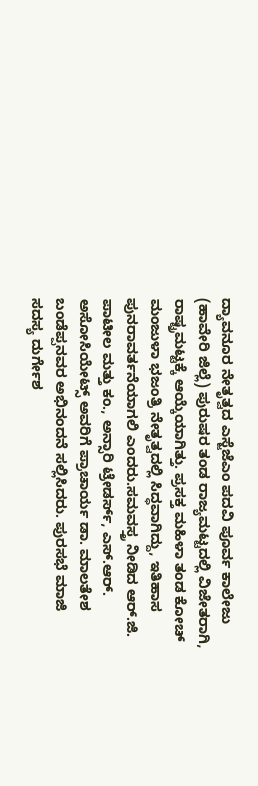ದ್ಯಾವನೂರ ನೇತೃತ್ವದ ಎಸ್ಜೆಜೆಎಂ ಪದವಿ ಪೂರ್ವ ಕಾಲೇಜು (ಹಾವೇರಿ ಜಿಲ್ಲೆ) ಪುರುಷರ ತಂಡ ರಾಜ್ಯಮಟ್ಟದಲ್ಲಿ ವಿಜೇತರಾಗಿ, ರಾಷ್ಟ್ರಮಟ್ಟಕ್ಕೆ ಆಯ್ಕೆಯಾಗಿತ್ತು. ಪ್ರಸಕ್ತ ಮಹಿಳಾ ತಂಡ ಕೋಚ್ ಮಂಜುಳಾ ಭಜಂತ್ರಿ ನೇತೃತ್ವದಲ್ಲಿ ಸಿದ್ಧವಾಗಿದ್ದು, ಇತಿಹಾಸ ಪುನರಾವರ್ತನೆಯಾಗಲಿ ಎಂದರು.ಸಮವಸ್ತ್ರ ನೀಡಿದ ಆರ್.ಜಿ. ಪಾಟೀಲ ಮತ್ತು ಕಂ., ಅನ್ಸಾರಿ ಟ್ರೇಡರ್ಸ್, ಎಸ್.ಆರ್. ಅಸೋಸಿಯೇಟ್ಸ್ ಅವರಿಗೆ ಪ್ರಾಚಾರ್ಯ ಡಾ. ಮಾಲತೇಶ ಬಂಡೆಪ್ಪನವರ ಅಭಿನಂದನೆ ಸಲ್ಲಿಸಿದರು. ಪುರಸಭೆ ಮಾಜಿ ಸದಸ್ಯ ದುರ್ಗೇಶ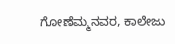ಗೋಣೆಮ್ಮನವರ, ಕಾಲೇಜು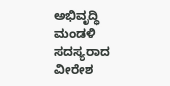ಅಭಿವೃದ್ಧಿ ಮಂಡಳಿ ಸದಸ್ಯರಾದ ವೀರೇಶ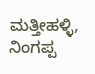ಮತ್ತೀಹಳ್ಳಿ, ನಿಂಗಪ್ಪ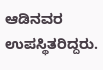ಆಡಿನವರ ಉಪಸ್ಥಿತರಿದ್ದರು.